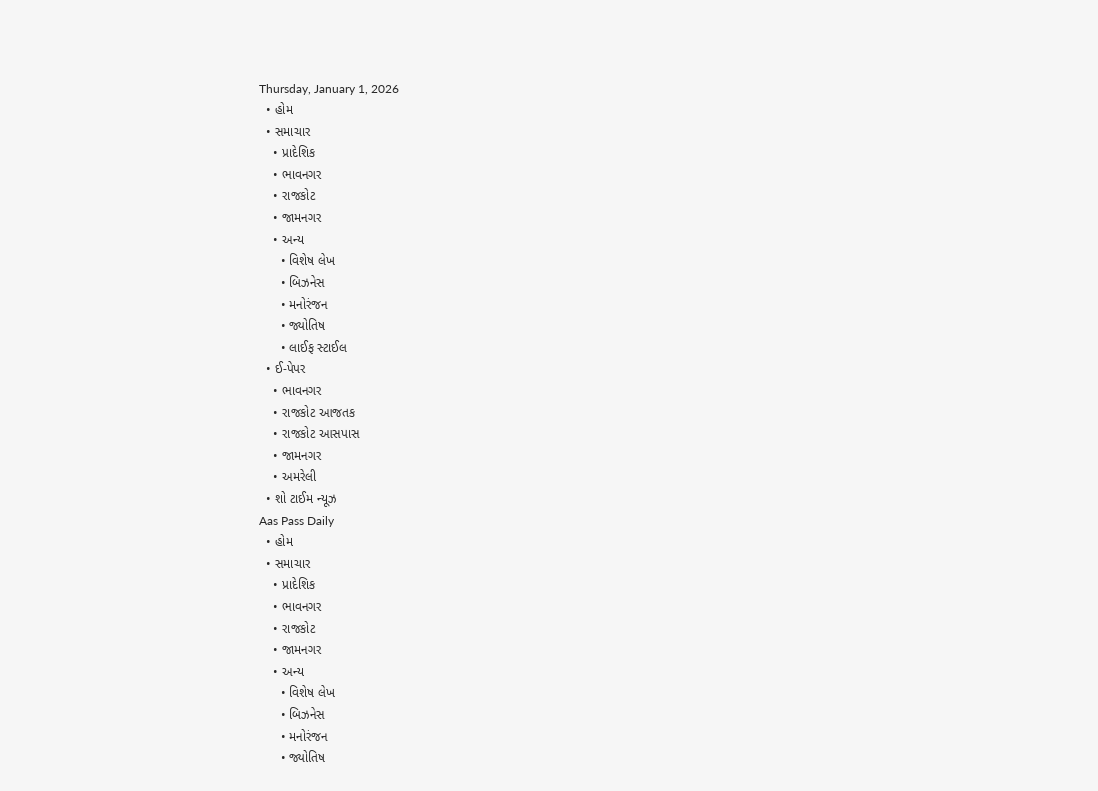Thursday, January 1, 2026
  • હોમ
  • સમાચાર
    • પ્રાદેશિક
    • ભાવનગર
    • રાજકોટ
    • જામનગર
    • અન્ય
      • વિશેષ લેખ
      • બિઝનેસ
      • મનોરંજન
      • જ્યોતિષ
      • લાઈફ સ્ટાઈલ
  • ઈ-પેપર
    • ભાવનગર
    • રાજકોટ આજતક
    • રાજકોટ આસપાસ
    • જામનગર
    • અમરેલી
  • શો ટાઈમ ન્યૂઝ
Aas Pass Daily
  • હોમ
  • સમાચાર
    • પ્રાદેશિક
    • ભાવનગર
    • રાજકોટ
    • જામનગર
    • અન્ય
      • વિશેષ લેખ
      • બિઝનેસ
      • મનોરંજન
      • જ્યોતિષ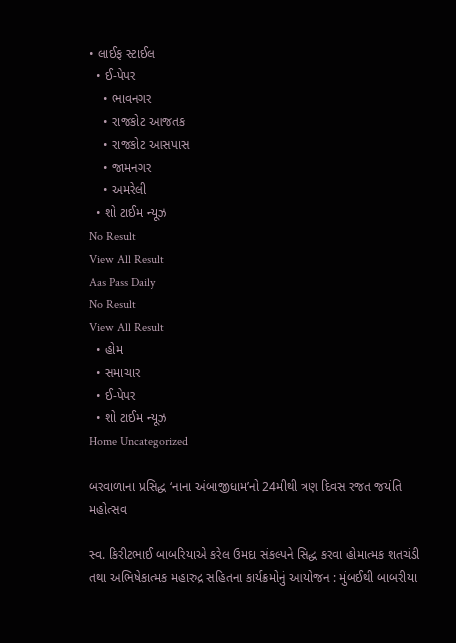• લાઈફ સ્ટાઈલ
  • ઈ-પેપર
    • ભાવનગર
    • રાજકોટ આજતક
    • રાજકોટ આસપાસ
    • જામનગર
    • અમરેલી
  • શો ટાઈમ ન્યૂઝ
No Result
View All Result
Aas Pass Daily
No Result
View All Result
  • હોમ
  • સમાચાર
  • ઈ-પેપર
  • શો ટાઈમ ન્યૂઝ
Home Uncategorized

બરવાળાના પ્રસિદ્ધ ‘નાના અંબાજીધામ’નો 24મીથી ત્રણ દિવસ રજત જયંતિ મહોત્સવ

સ્વ. કિરીટભાઈ બાબરિયાએ કરેલ ઉમદા સંકલ્પને સિદ્ધ કરવા હોમાત્મક શતચંડી તથા અભિષેકાત્મક મહારુદ્ર સહિતના કાર્યક્રમોનું આયોજન : મુંબઈથી બાબરીયા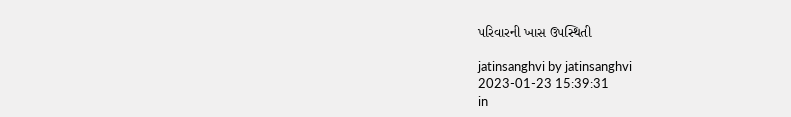પરિવારની ખાસ ઉપસ્થિતી

jatinsanghvi by jatinsanghvi
2023-01-23 15:39:31
in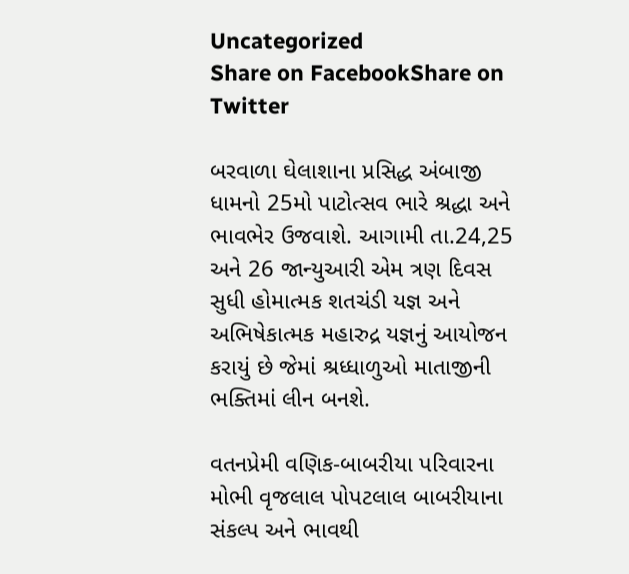Uncategorized
Share on FacebookShare on Twitter

બરવાળા ઘેલાશાના પ્રસિદ્ધ અંબાજી ધામનો 25મો પાટોત્સવ ભારે શ્રદ્ધા અને ભાવભેર ઉજવાશે. આગામી તા.24,25 અને 26 જાન્યુઆરી એમ ત્રણ દિવસ સુધી હોમાત્મક શતચંડી યજ્ઞ અને અભિષેકાત્મક મહારુદ્ર યજ્ઞનું આયોજન કરાયું છે જેમાં શ્રધ્ધાળુઓ માતાજીની ભક્તિમાં લીન બનશે.

વતનપ્રેમી વણિક-બાબરીયા પરિવારના મોભી વૃજલાલ પોપટલાલ બાબરીયાના સંકલ્પ અને ભાવથી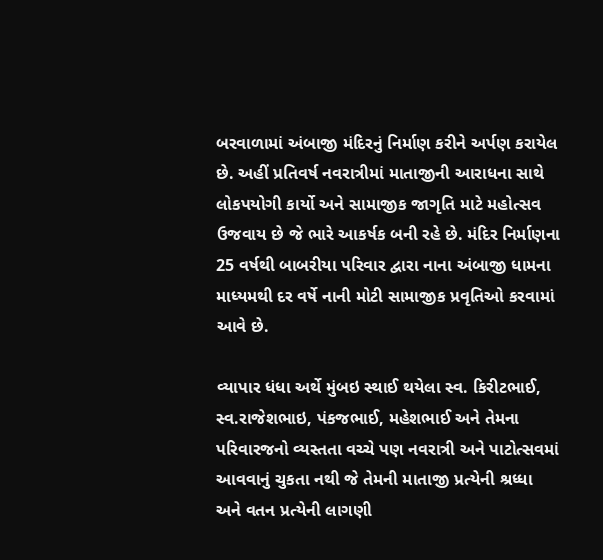બરવાળામાં અંબાજી મંદિરનું નિર્માણ કરીને અર્પણ કરાયેલ છે. અહીં પ્રતિવર્ષ નવરાત્રીમાં માતાજીની આરાધના સાથે લોકપયોગી કાર્યો અને સામાજીક જાગૃતિ માટે મહોત્સવ ઉજવાય છે જે ભારે આકર્ષક બની રહે છે. મંદિર નિર્માણના 25 વર્ષથી બાબરીયા પરિવાર દ્વારા નાના અંબાજી ધામના માધ્યમથી દર વર્ષે નાની મોટી સામાજીક પ્રવૃતિઓ કરવામાં આવે છે.

વ્યાપાર ધંધા અર્થે મુંબઇ સ્થાઈ થયેલા સ્વ. કિરીટભાઈ, સ્વ.રાજેશભાઇ, પંકજભાઈ, મહેશભાઈ અને તેમના પરિવારજનો વ્યસ્તતા વચ્ચે પણ નવરાત્રી અને પાટોત્સવમાં આવવાનું ચુકતા નથી જે તેમની માતાજી પ્રત્યેની શ્રધ્ધા અને વતન પ્રત્યેની લાગણી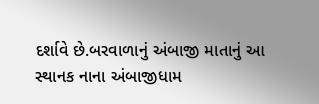દર્શાવે છે.બરવાળાનું અંબાજી માતાનું આ સ્થાનક નાના અંબાજીધામ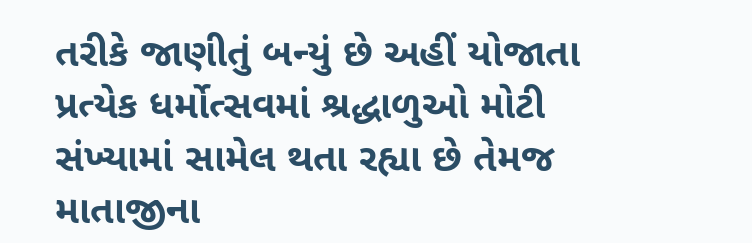તરીકે જાણીતું બન્યું છે અહીં યોજાતા પ્રત્યેક ધર્મોત્સવમાં શ્રદ્ધાળુઓ મોટી સંખ્યામાં સામેલ થતા રહ્યા છે તેમજ માતાજીના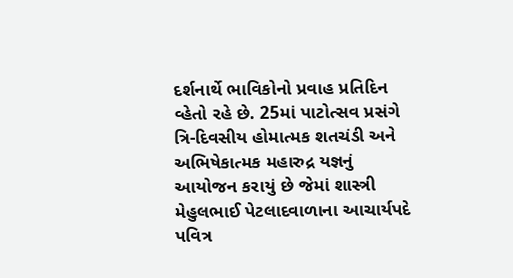દર્શનાર્થે ભાવિકોનો પ્રવાહ પ્રતિદિન વ્હેતો રહે છે. 25માં પાટોત્સવ પ્રસંગે ત્રિ-દિવસીય હોમાત્મક શતચંડી અને અભિષેકાત્મક મહારુદ્ર યજ્ઞનું આયોજન કરાયું છે જેમાં શાસ્ત્રી મેહુલભાઈ પેટલાદવાળાના આચાર્યપદે પવિત્ર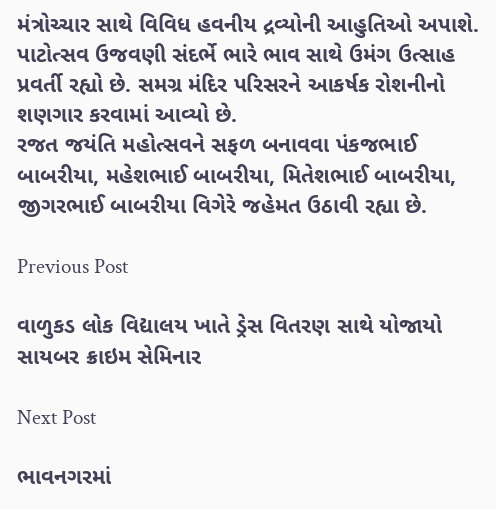મંત્રોચ્ચાર સાથે વિવિધ હવનીય દ્રવ્યોની આહુતિઓ અપાશે. પાટોત્સવ ઉજવણી સંદર્ભે ભારે ભાવ સાથે ઉમંગ ઉત્સાહ પ્રવર્તી રહ્યો છે. સમગ્ર મંદિર પરિસરને આકર્ષક રોશનીનો શણગાર કરવામાં આવ્યો છે.
રજત જયંતિ મહોત્સવને સફળ બનાવવા પંકજભાઈ બાબરીયા, મહેશભાઈ બાબરીયા, મિતેશભાઈ બાબરીયા, જીગરભાઈ બાબરીયા વિગેરે જહેમત ઉઠાવી રહ્યા છે.

Previous Post

વાળુકડ લોક વિદ્યાલય ખાતે ડ્રેસ વિતરણ સાથે યોજાયો સાયબર ક્રાઇમ સેમિનાર

Next Post

ભાવનગરમાં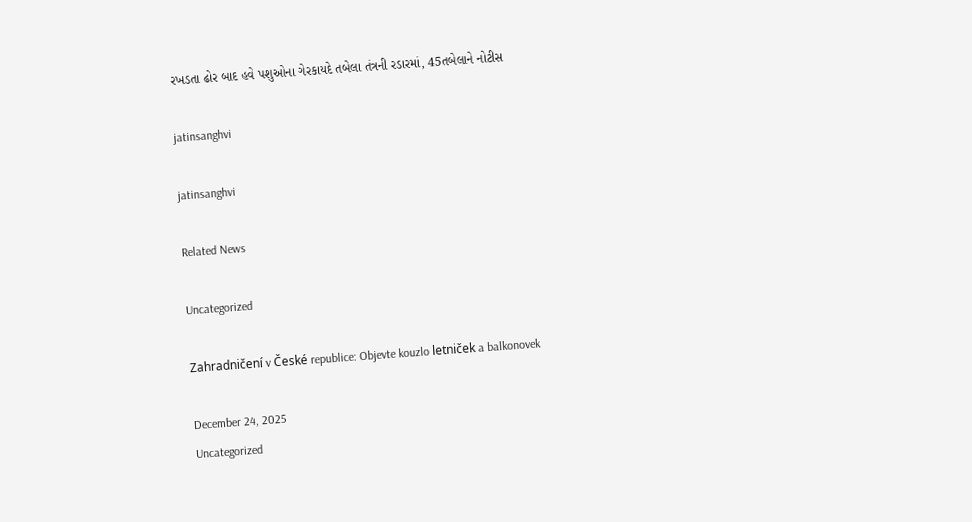રખડતા ઢોર બાદ હવે પશુઓના ગેરકાયદે તબેલા તંત્રની રડારમાં, 45તબેલાને નોટીસ

jatinsanghvi

jatinsanghvi

Related News

Uncategorized

Zahradničení v České republice: Objevte kouzlo letniček a balkonovek

December 24, 2025
Uncategorized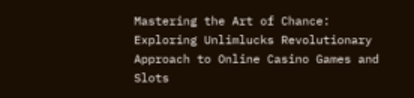Mastering the Art of Chance: Exploring Unlimlucks Revolutionary Approach to Online Casino Games and Slots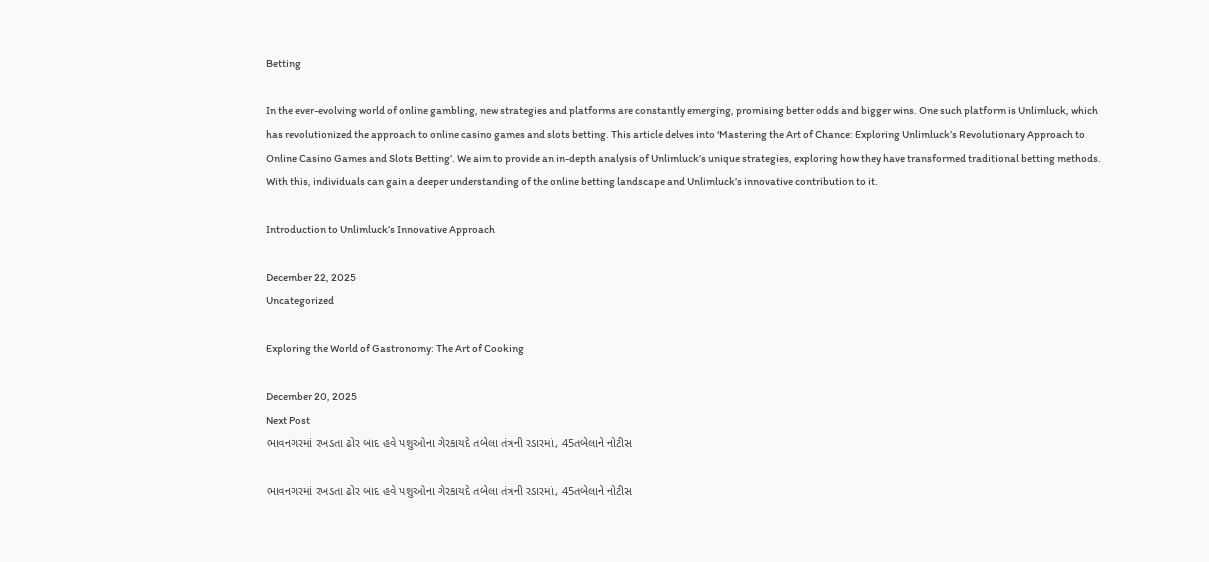Betting

In the ever-evolving world of online gambling, new strategies and platforms are constantly emerging, promising better odds and bigger wins. One such platform is Unlimluck, which has revolutionized the approach to online casino games and slots betting. This article delves into ‘Mastering the Art of Chance: Exploring Unlimluck’s Revolutionary Approach to Online Casino Games and Slots Betting’. We aim to provide an in-depth analysis of Unlimluck’s unique strategies, exploring how they have transformed traditional betting methods. With this, individuals can gain a deeper understanding of the online betting landscape and Unlimluck’s innovative contribution to it.

Introduction to Unlimluck’s Innovative Approach

December 22, 2025
Uncategorized

Exploring the World of Gastronomy: The Art of Cooking

December 20, 2025
Next Post
ભાવનગરમાં રખડતા ઢોર બાદ હવે પશુઓના ગેરકાયદે તબેલા તંત્રની રડારમાં, 45તબેલાને નોટીસ

ભાવનગરમાં રખડતા ઢોર બાદ હવે પશુઓના ગેરકાયદે તબેલા તંત્રની રડારમાં, 45તબેલાને નોટીસ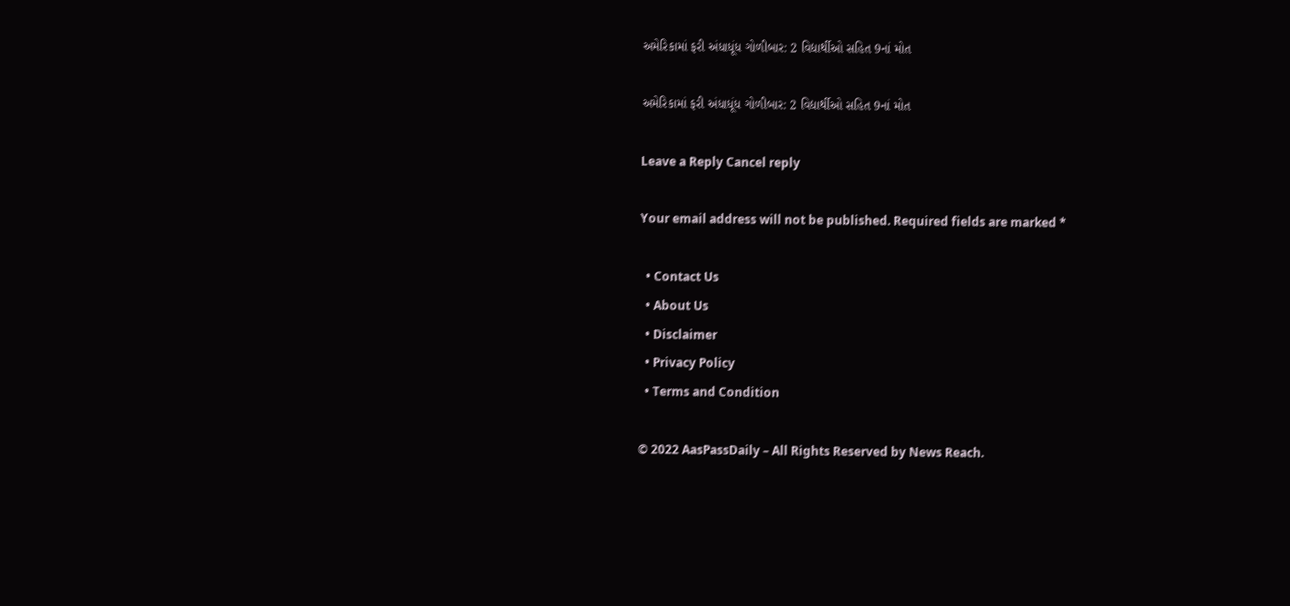અમેરિકામાં ફરી અંધાધૂંધ ગોળીબાર: 2 વિદ્યાર્થીઓ સહિત 9નાં મોત

અમેરિકામાં ફરી અંધાધૂંધ ગોળીબાર: 2 વિદ્યાર્થીઓ સહિત 9નાં મોત

Leave a Reply Cancel reply

Your email address will not be published. Required fields are marked *

  • Contact Us
  • About Us
  • Disclaimer
  • Privacy Policy
  • Terms and Condition

© 2022 AasPassDaily – All Rights Reserved by News Reach.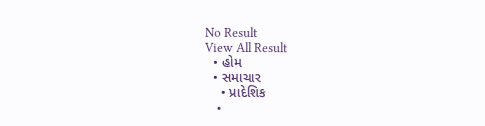No Result
View All Result
  • હોમ
  • સમાચાર
    • પ્રાદેશિક
    •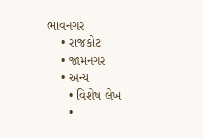ભાવનગર
    • રાજકોટ
    • જામનગર
    • અન્ય
      • વિશેષ લેખ
      •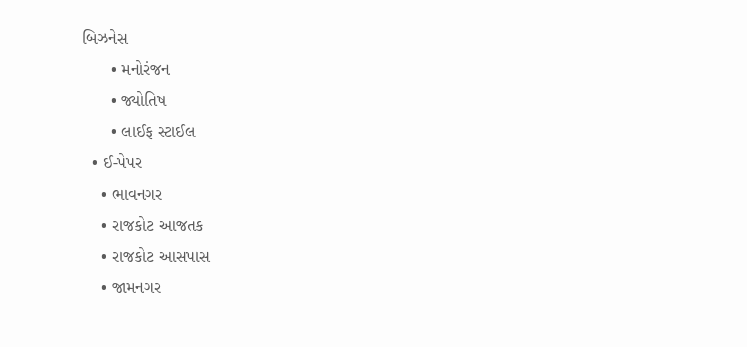બિઝનેસ
      • મનોરંજન
      • જ્યોતિષ
      • લાઈફ સ્ટાઈલ
  • ઈ-પેપર
    • ભાવનગર
    • રાજકોટ આજતક
    • રાજકોટ આસપાસ
    • જામનગર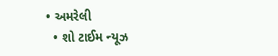• અમરેલી
  • શો ટાઈમ ન્યૂઝ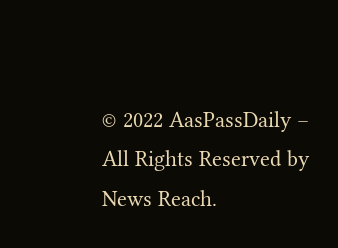© 2022 AasPassDaily – All Rights Reserved by News Reach.